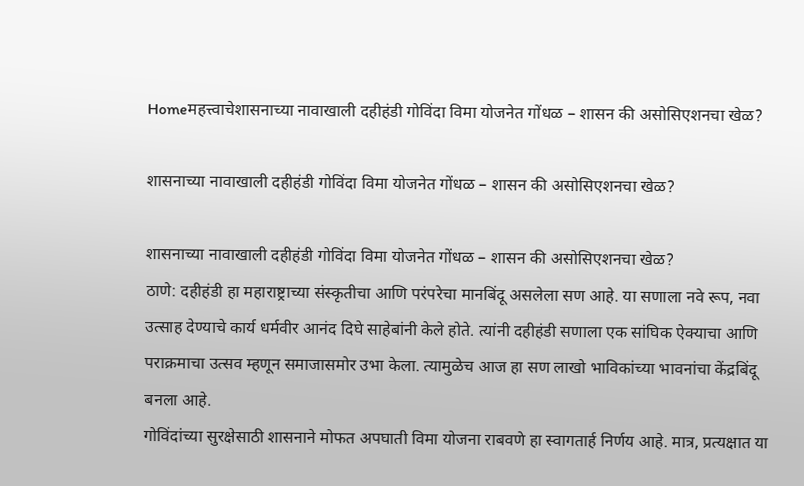Homeमहत्त्वाचेशासनाच्या नावाखाली दहीहंडी गोविंदा विमा योजनेत गोंधळ – शासन की असोसिएशनचा खेळ?

शासनाच्या नावाखाली दहीहंडी गोविंदा विमा योजनेत गोंधळ – शासन की असोसिएशनचा खेळ?

शासनाच्या नावाखाली दहीहंडी गोविंदा विमा योजनेत गोंधळ – शासन की असोसिएशनचा खेळ?
ठाणे: दहीहंडी हा महाराष्ट्राच्या संस्कृतीचा आणि परंपरेचा मानबिंदू असलेला सण आहे. या सणाला नवे रूप, नवा उत्साह देण्याचे कार्य धर्मवीर आनंद दिघे साहेबांनी केले होते. त्यांनी दहीहंडी सणाला एक सांघिक ऐक्याचा आणि पराक्रमाचा उत्सव म्हणून समाजासमोर उभा केला. त्यामुळेच आज हा सण लाखो भाविकांच्या भावनांचा केंद्रबिंदू बनला आहे.
गोविंदांच्या सुरक्षेसाठी शासनाने मोफत अपघाती विमा योजना राबवणे हा स्वागतार्ह निर्णय आहे. मात्र, प्रत्यक्षात या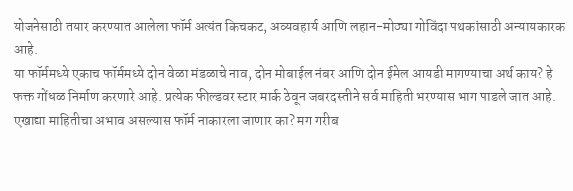योजनेसाठी तयार करण्यात आलेला फॉर्म अत्यंत किचकट, अव्यवहार्य आणि लहान-मोठ्या गोविंदा पथकांसाठी अन्यायकारक आहे.
या फॉर्ममध्ये एकाच फॉर्ममध्ये दोन वेळा मंडळाचे नाव, दोन मोबाईल नंबर आणि दोन ईमेल आयडी मागण्याचा अर्थ काय? हे फक्त गोंधळ निर्माण करणारे आहे. प्रत्येक फील्डवर स्टार मार्क ठेवून जबरदस्तीने सर्व माहिती भरण्यास भाग पाडले जात आहे. एखाद्या माहितीचा अभाव असल्यास फॉर्म नाकारला जाणार का? मग गरीब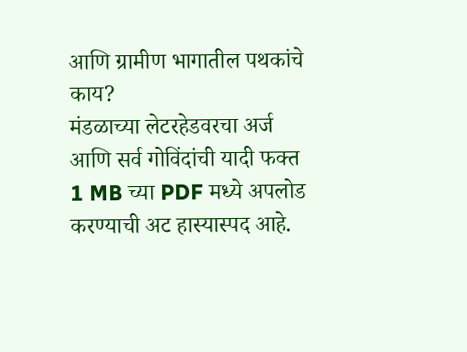आणि ग्रामीण भागातील पथकांचे काय?
मंडळाच्या लेटरहेडवरचा अर्ज आणि सर्व गोविंदांची यादी फक्त 1 MB च्या PDF मध्ये अपलोड करण्याची अट हास्यास्पद आहे.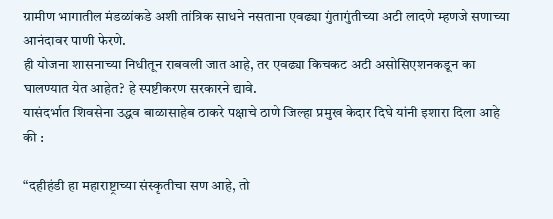ग्रामीण भागातील मंडळांकडे अशी तांत्रिक साधने नसताना एवढ्या गुंतागुंतीच्या अटी लादणे म्हणजे सणाच्या आनंदावर पाणी फेरणे.
ही योजना शासनाच्या निधीतून राबवली जात आहे, तर एवढ्या किचकट अटी असोसिएशनकडून का घालण्यात येत आहेत? हे स्पष्टीकरण सरकारने द्यावे.
यासंदर्भात शिवसेना उद्धव बाळासाहेब ठाकरे पक्षाचे ठाणे जिल्हा प्रमुख केदार दिघे यांनी इशारा दिला आहे की :

“दहीहंडी हा महाराष्ट्राच्या संस्कृतीचा सण आहे, तो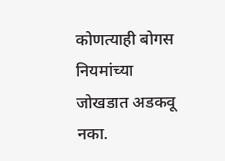कोणत्याही बोगस नियमांच्या जोखडात अडकवू नका.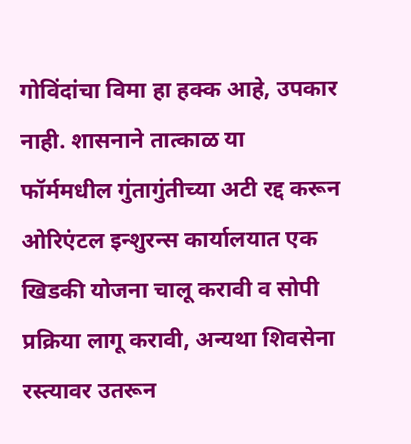गोविंदांचा विमा हा हक्क आहे, उपकार नाही. शासनाने तात्काळ या फॉर्ममधील गुंतागुंतीच्या अटी रद्द करून ओरिएंटल इन्शुरन्स कार्यालयात एक खिडकी योजना चालू करावी व सोपी प्रक्रिया लागू करावी, अन्यथा शिवसेना रस्त्यावर उतरून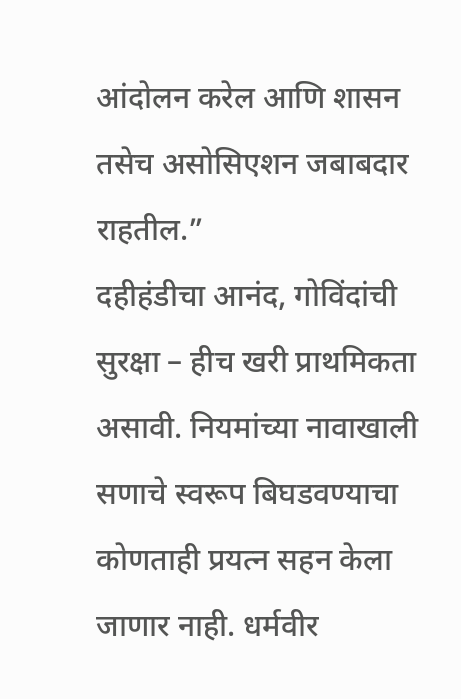आंदोलन करेल आणि शासन तसेच असोसिएशन जबाबदार राहतील.”
दहीहंडीचा आनंद, गोविंदांची सुरक्षा – हीच खरी प्राथमिकता असावी. नियमांच्या नावाखाली सणाचे स्वरूप बिघडवण्याचा कोणताही प्रयत्न सहन केला जाणार नाही. धर्मवीर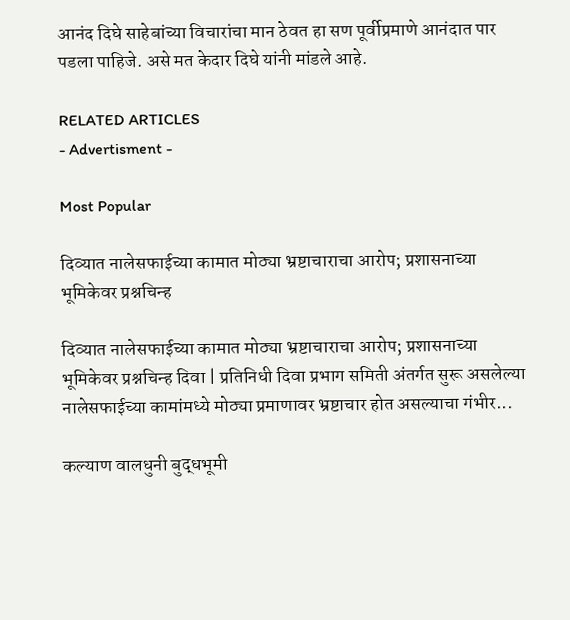आनंद दिघे साहेबांच्या विचारांचा मान ठेवत हा सण पूर्वीप्रमाणे आनंदात पार पडला पाहिजे. असे मत केदार दिघे यांनी मांडले आहे.

RELATED ARTICLES
- Advertisment -

Most Popular

दिव्यात नालेसफाईच्या कामात मोठ्या भ्रष्टाचाराचा आरोप; प्रशासनाच्या भूमिकेवर प्रश्नचिन्ह

दिव्यात नालेसफाईच्या कामात मोठ्या भ्रष्टाचाराचा आरोप; प्रशासनाच्या भूमिकेवर प्रश्नचिन्ह दिवा | प्रतिनिधी दिवा प्रभाग समिती अंतर्गत सुरू असलेल्या नालेसफाईच्या कामांमध्ये मोठ्या प्रमाणावर भ्रष्टाचार होत असल्याचा गंभीर...

कल्याण वालधुनी बुद्धभूमी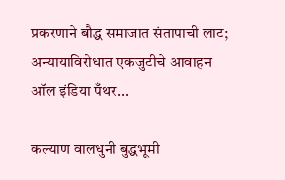प्रकरणाने बौद्ध समाजात संतापाची लाट; अन्यायाविरोधात एकजुटीचे आवाहन ऑल इंडिया पँथर...

कल्याण वालधुनी बुद्धभूमी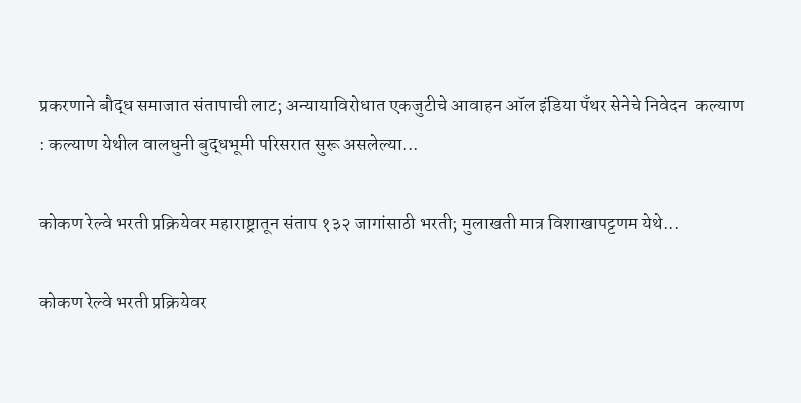प्रकरणाने बौद्ध समाजात संतापाची लाट; अन्यायाविरोधात एकजुटीचे आवाहन ऑल इंडिया पँथर सेनेचे निवेदन  कल्याण : कल्याण येथील वालधुनी बुद्धभूमी परिसरात सुरू असलेल्या...

कोकण रेल्वे भरती प्रक्रियेवर महाराष्ट्रातून संताप १३२ जागांसाठी भरती; मुलाखती मात्र विशाखापट्टणम येथे...

कोकण रेल्वे भरती प्रक्रियेवर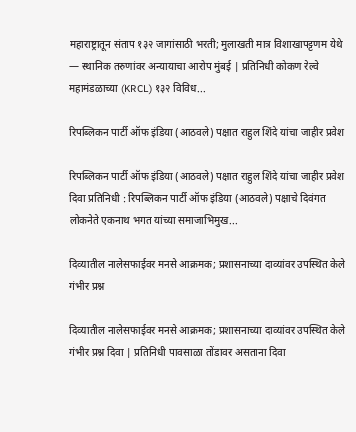महाराष्ट्रातून संताप १३२ जागांसाठी भरती; मुलाखती मात्र विशाखापट्टणम येथे — स्थानिक तरुणांवर अन्यायाचा आरोप मुंबई | प्रतिनिधी कोकण रेल्वे महामंडळाच्या (KRCL) १३२ विविध...

रिपब्लिकन पार्टी ऑफ इंडिया (आठवले) पक्षात राहुल शिंदे यांचा जाहीर प्रवेश

रिपब्लिकन पार्टी ऑफ इंडिया (आठवले) पक्षात राहुल शिंदे यांचा जाहीर प्रवेश दिवा प्रतिनिधी : रिपब्लिकन पार्टी ऑफ इंडिया (आठवले) पक्षाचे दिवंगत लोकनेते एकनाथ भगत यांच्या समाजाभिमुख...

दिव्यातील नालेसफाईवर मनसे आक्रमक; प्रशासनाच्या दाव्यांवर उपस्थित केले गंभीर प्रश्न

दिव्यातील नालेसफाईवर मनसे आक्रमक; प्रशासनाच्या दाव्यांवर उपस्थित केले गंभीर प्रश्न दिवा | प्रतिनिधी पावसाळा तोंडावर असताना दिवा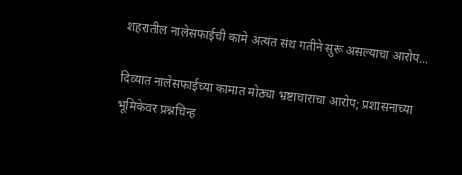शहरातील नालेसफाईची कामे अत्यंत संथ गतीने सुरू असल्याचा आरोप...

दिव्यात नालेसफाईच्या कामात मोठ्या भ्रष्टाचाराचा आरोप; प्रशासनाच्या भूमिकेवर प्रश्नचिन्ह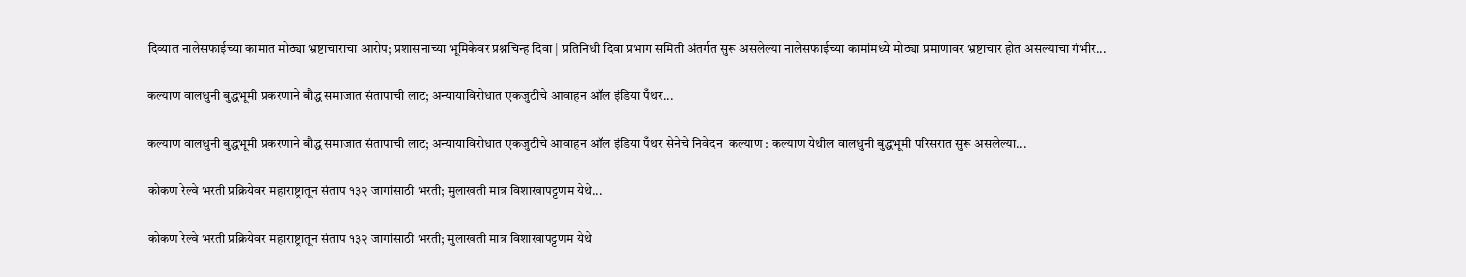दिव्यात नालेसफाईच्या कामात मोठ्या भ्रष्टाचाराचा आरोप; प्रशासनाच्या भूमिकेवर प्रश्नचिन्ह दिवा | प्रतिनिधी दिवा प्रभाग समिती अंतर्गत सुरू असलेल्या नालेसफाईच्या कामांमध्ये मोठ्या प्रमाणावर भ्रष्टाचार होत असल्याचा गंभीर...

कल्याण वालधुनी बुद्धभूमी प्रकरणाने बौद्ध समाजात संतापाची लाट; अन्यायाविरोधात एकजुटीचे आवाहन ऑल इंडिया पँथर...

कल्याण वालधुनी बुद्धभूमी प्रकरणाने बौद्ध समाजात संतापाची लाट; अन्यायाविरोधात एकजुटीचे आवाहन ऑल इंडिया पँथर सेनेचे निवेदन  कल्याण : कल्याण येथील वालधुनी बुद्धभूमी परिसरात सुरू असलेल्या...

कोकण रेल्वे भरती प्रक्रियेवर महाराष्ट्रातून संताप १३२ जागांसाठी भरती; मुलाखती मात्र विशाखापट्टणम येथे...

कोकण रेल्वे भरती प्रक्रियेवर महाराष्ट्रातून संताप १३२ जागांसाठी भरती; मुलाखती मात्र विशाखापट्टणम येथे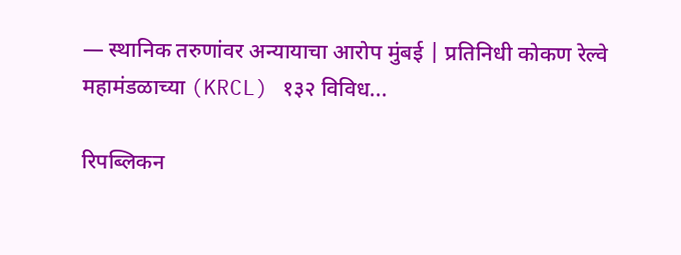— स्थानिक तरुणांवर अन्यायाचा आरोप मुंबई | प्रतिनिधी कोकण रेल्वे महामंडळाच्या (KRCL) १३२ विविध...

रिपब्लिकन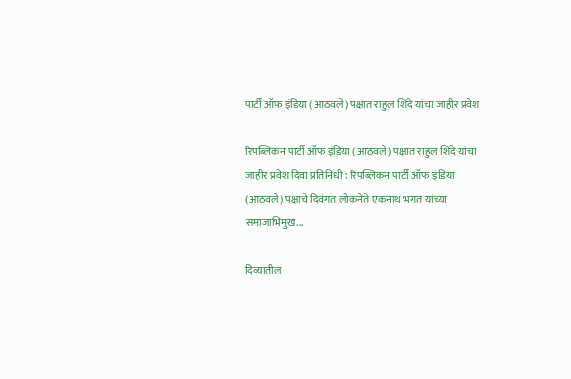पार्टी ऑफ इंडिया (आठवले) पक्षात राहुल शिंदे यांचा जाहीर प्रवेश

रिपब्लिकन पार्टी ऑफ इंडिया (आठवले) पक्षात राहुल शिंदे यांचा जाहीर प्रवेश दिवा प्रतिनिधी : रिपब्लिकन पार्टी ऑफ इंडिया (आठवले) पक्षाचे दिवंगत लोकनेते एकनाथ भगत यांच्या समाजाभिमुख...

दिव्यातील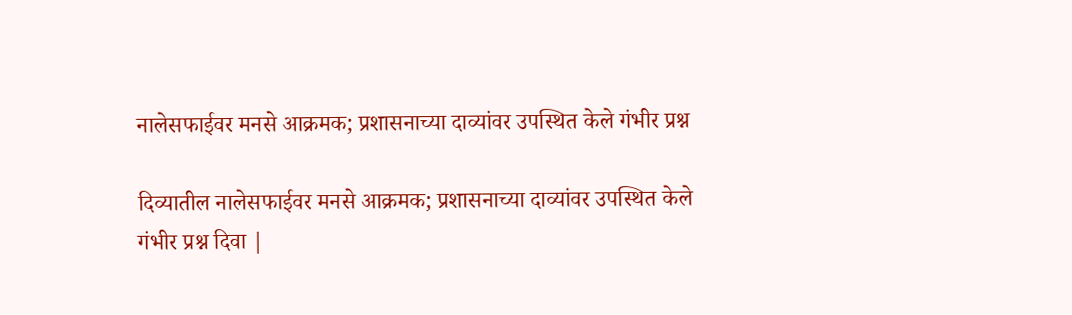नालेसफाईवर मनसे आक्रमक; प्रशासनाच्या दाव्यांवर उपस्थित केले गंभीर प्रश्न

दिव्यातील नालेसफाईवर मनसे आक्रमक; प्रशासनाच्या दाव्यांवर उपस्थित केले गंभीर प्रश्न दिवा |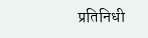प्रतिनिधी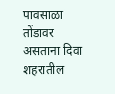पावसाळा तोंडावर असताना दिवा शहरातील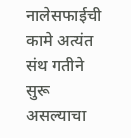नालेसफाईची कामे अत्यंत संथ गतीने सुरू असल्याचा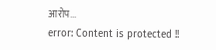आरोप...
error: Content is protected !!